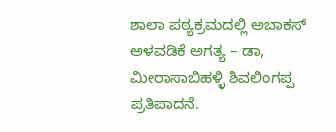ಶಾಲಾ ಪಠ್ಯಕ್ರಮದಲ್ಲಿ ಅಬಾಕಸ್ ಅಳವಡಿಕೆ ಅಗತ್ಯ – ಡಾ, ಮೀರಾಸಾಬಿಹಳ್ಳಿ ಶಿವಲಿಂಗಪ್ಪ ಪ್ರತಿಪಾದನೆ.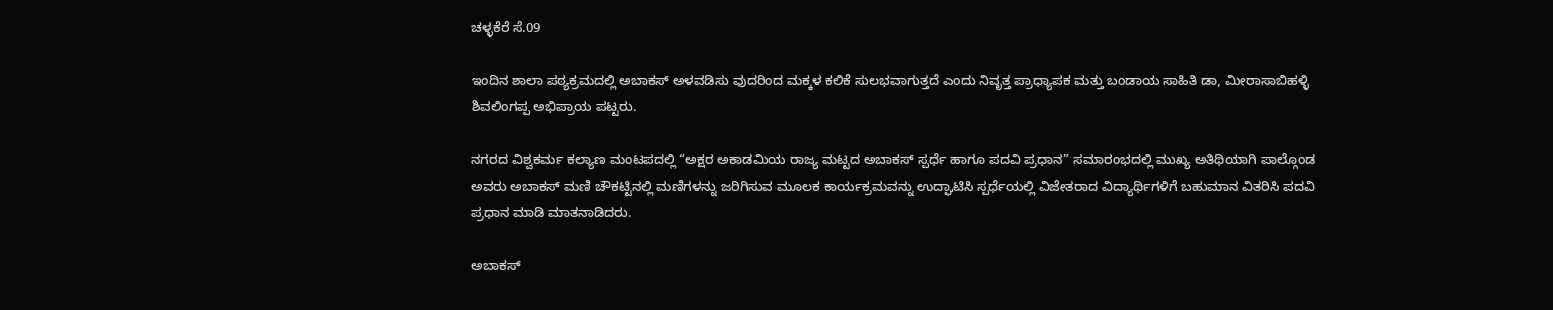ಚಳ್ಳಕೆರೆ ಸೆ.09

ಇಂದಿನ ಶಾಲಾ ಪಠ್ಯಕ್ರಮದಲ್ಲಿ ಅಬಾಕಸ್ ಅಳವಡಿಸು ವುದರಿಂದ ಮಕ್ಕಳ ಕಲಿಕೆ ಸುಲಭವಾಗುತ್ತದೆ ಎಂದು ನಿವೃತ್ತ ಪ್ರಾಧ್ಯಾಪಕ ಮತ್ತು ಬಂಡಾಯ ಸಾಹಿತಿ ಡಾ, ಮೀರಾಸಾಬಿಹಳ್ಳಿ ಶಿವಲಿಂಗಪ್ಪ ಅಭಿಪ್ರಾಯ ಪಟ್ಟರು‌.

ನಗರದ ವಿಶ್ವಕರ್ಮ ಕಲ್ಯಾಣ ಮಂಟಪದಲ್ಲಿ “ಅಕ್ಷರ ಅಕಾಡಮಿಯ ರಾಜ್ಯ ಮಟ್ಟದ ಅಬಾಕಸ್ ಸ್ಪರ್ಧೆ ಹಾಗೂ ಪದವಿ ಪ್ರಧಾನ” ಸಮಾರಂಭದಲ್ಲಿ ಮುಖ್ಯ ಅತಿಥಿಯಾಗಿ ಪಾಲ್ಗೊಂಡ ಅವರು ಅಬಾಕಸ್ ಮಣಿ ಚೌಕಟ್ಟಿನಲ್ಲಿ ಮಣಿಗಳನ್ನು ಜರಿಗಿಸುವ ಮೂಲಕ ಕಾರ್ಯಕ್ರಮವನ್ನು ಉದ್ಘಾಟಿಸಿ ಸ್ಪರ್ಧೆಯಲ್ಲಿ ವಿಜೇತರಾದ ವಿದ್ಯಾರ್ಥಿಗಳಿಗೆ ಬಹುಮಾನ ವಿತರಿಸಿ ಪದವಿ ಪ್ರಧಾನ ಮಾಡಿ ಮಾತನಾಡಿದರು.

ಅಬಾಕಸ್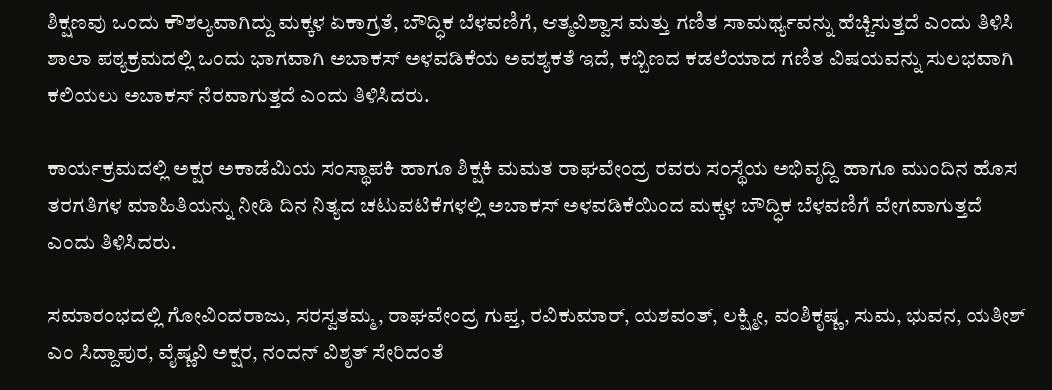ಶಿಕ್ಷಣವು ಒಂದು ಕೌಶಲ್ಯವಾಗಿದ್ದು ಮಕ್ಕಳ ಏಕಾಗ್ರತೆ, ಬೌದ್ಧಿಕ ಬೆಳವಣಿಗೆ, ಆತ್ಮವಿಶ್ವಾಸ ಮತ್ತು ಗಣಿತ ಸಾಮರ್ಥ್ಯವನ್ನು ಹೆಚ್ಚಿಸುತ್ತದೆ ಎಂದು ತಿಳಿಸಿ ಶಾಲಾ ಪಠ್ಯಕ್ರಮದಲ್ಲಿ ಒಂದು ಭಾಗವಾಗಿ ಅಬಾಕಸ್ ಅಳವಡಿಕೆಯ ಅವಶ್ಯಕತೆ ಇದೆ, ಕಬ್ಬಿಣದ ಕಡಲೆಯಾದ ಗಣಿತ ವಿಷಯವನ್ನು ಸುಲಭವಾಗಿ ಕಲಿಯಲು ಅಬಾಕಸ್ ನೆರವಾಗುತ್ತದೆ ಎಂದು ತಿಳಿಸಿದರು.

ಕಾರ್ಯಕ್ರಮದಲ್ಲಿ ಅಕ್ಷರ ಅಕಾಡೆಮಿಯ ಸಂಸ್ಥಾಪಕಿ ಹಾಗೂ ಶಿಕ್ಷಕಿ ಮಮತ ರಾಘವೇಂದ್ರ ರವರು ಸಂಸ್ಥೆಯ ಅಭಿವೃದ್ದಿ ಹಾಗೂ ಮುಂದಿನ ಹೊಸ ತರಗತಿಗಳ ಮಾಹಿತಿಯನ್ನು ನೀಡಿ ದಿನ ನಿತ್ಯದ ಚಟುವಟಿಕೆಗಳಲ್ಲಿ ಅಬಾಕಸ್ ಅಳವಡಿಕೆಯಿಂದ ಮಕ್ಕಳ ಬೌದ್ಧಿಕ ಬೆಳವಣಿಗೆ ವೇಗವಾಗುತ್ತದೆ ಎಂದು ತಿಳಿಸಿದರು.

ಸಮಾರಂಭದಲ್ಲಿ ಗೋವಿಂದರಾಜು, ಸರಸ್ವತಮ್ಮ, ರಾಘವೇಂದ್ರ ಗುಪ್ತ, ರವಿಕುಮಾರ್, ಯಶವಂತ್, ಲಕ್ಷ್ಮೀ, ವಂಶಿಕೃಷ್ಣ, ಸುಮ, ಭುವನ, ಯತೀಶ್ ಎಂ ಸಿದ್ದಾಪುರ, ವೈಷ್ಣವಿ ಅಕ್ಷರ, ನಂದನ್ ವಿಶೃತ್ ಸೇರಿದಂತೆ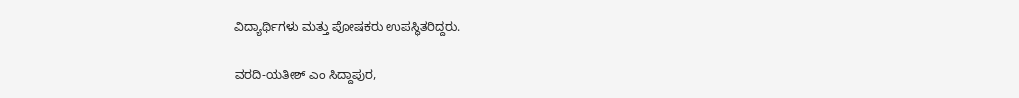ವಿದ್ಯಾರ್ಥಿಗಳು ಮತ್ತು ಪೋಷಕರು ಉಪಸ್ಥಿತರಿದ್ದರು.

ವರದಿ-ಯತೀಶ್ ಎಂ ಸಿದ್ದಾಪುರ,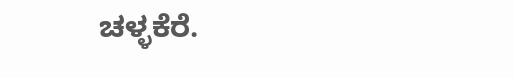ಚಳ್ಳಕೆರೆ.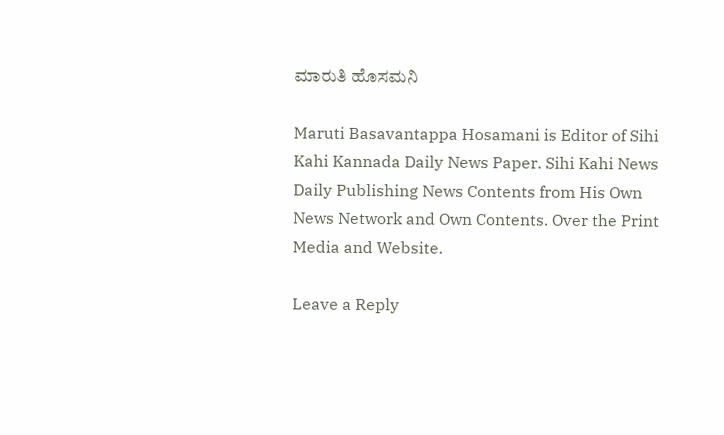ಮಾರುತಿ ಹೊಸಮನಿ

Maruti Basavantappa Hosamani is Editor of Sihi Kahi Kannada Daily News Paper. Sihi Kahi News Daily Publishing News Contents from His Own News Network and Own Contents. Over the Print Media and Website.

Leave a Reply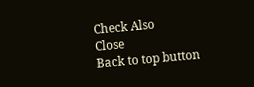Check Also
Close
Back to top button